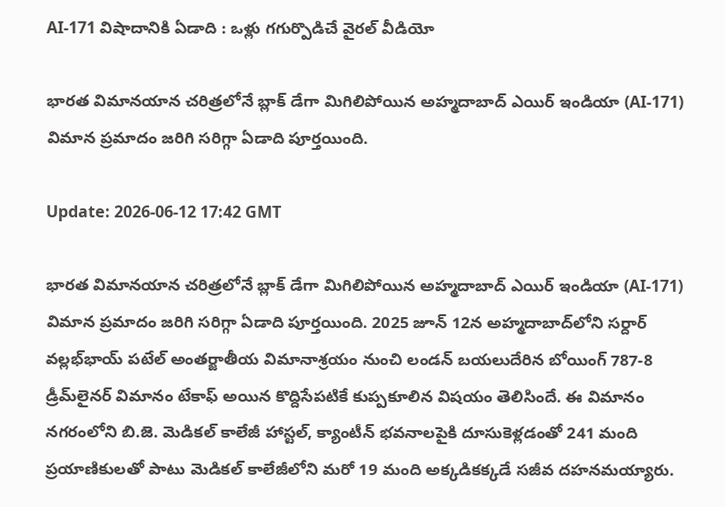AI-171 విషాదానికి ఏడాది : ఒళ్లు గగుర్పొడిచే వైరల్ వీడియో

భారత విమానయాన చరిత్రలోనే బ్లాక్ డేగా మిగిలిపోయిన అహ్మదాబాద్ ఎయిర్ ఇండియా (AI-171) విమాన ప్రమాదం జరిగి సరిగ్గా ఏడాది పూర్తయింది.

Update: 2026-06-12 17:42 GMT

భారత విమానయాన చరిత్రలోనే బ్లాక్ డేగా మిగిలిపోయిన అహ్మదాబాద్ ఎయిర్ ఇండియా (AI-171) విమాన ప్రమాదం జరిగి సరిగ్గా ఏడాది పూర్తయింది. 2025 జూన్ 12న అహ్మదాబాద్‌లోని సర్దార్ వల్లభ్‌భాయ్ పటేల్ అంతర్జాతీయ విమానాశ్రయం నుంచి లండన్ బయలుదేరిన బోయింగ్ 787-8 డ్రీమ్‌లైనర్ విమానం టేకాఫ్ అయిన కొద్దిసేపటికే కుప్పకూలిన విషయం తెలిసిందే. ఈ విమానం నగరంలోని బి.జె. మెడికల్ కాలేజీ హాస్టల్, క్యాంటీన్ భవనాలపైకి దూసుకెళ్లడంతో 241 మంది ప్రయాణికులతో పాటు మెడికల్ కాలేజీలోని మరో 19 మంది అక్కడికక్కడే సజీవ దహనమయ్యారు.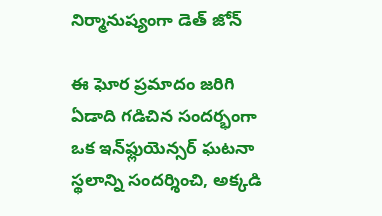నిర్మానుష్యంగా డెత్ జోన్

ఈ ఘోర ప్రమాదం జరిగి ఏడాది గడిచిన సందర్భంగా ఒక ఇన్‌ఫ్లుయెన్సర్ ఘటనా స్థలాన్ని సందర్శించి, అక్కడి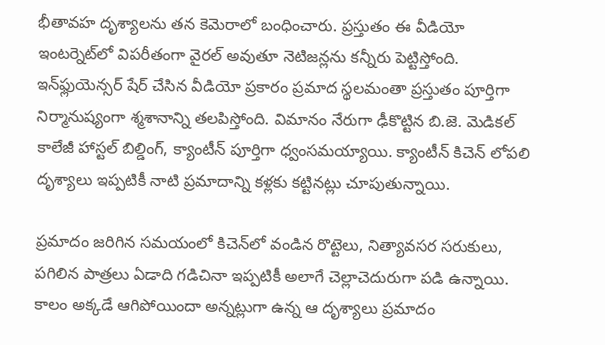భీతావహ దృశ్యాలను తన కెమెరాలో బంధించారు. ప్రస్తుతం ఈ వీడియో ఇంటర్నెట్‌లో విపరీతంగా వైరల్ అవుతూ నెటిజన్లను కన్నీరు పెట్టిస్తోంది. ఇన్‌ఫ్లుయెన్సర్ షేర్ చేసిన వీడియో ప్రకారం ప్రమాద స్థలమంతా ప్రస్తుతం పూర్తిగా నిర్మానుష్యంగా శ్మశానాన్ని తలపిస్తోంది. విమానం నేరుగా ఢీకొట్టిన బి.జె. మెడికల్ కాలేజీ హాస్టల్ బిల్డింగ్, క్యాంటీన్ పూర్తిగా ధ్వంసమయ్యాయి. క్యాంటీన్ కిచెన్ లోపలి దృశ్యాలు ఇప్పటికీ నాటి ప్రమాదాన్ని కళ్లకు కట్టినట్లు చూపుతున్నాయి.

ప్రమాదం జరిగిన సమయంలో కిచెన్‌లో వండిన రొట్టెలు, నిత్యావసర సరుకులు, పగిలిన పాత్రలు ఏడాది గడిచినా ఇప్పటికీ అలాగే చెల్లాచెదురుగా పడి ఉన్నాయి. కాలం అక్కడే ఆగిపోయిందా అన్నట్లుగా ఉన్న ఆ దృశ్యాలు ప్రమాదం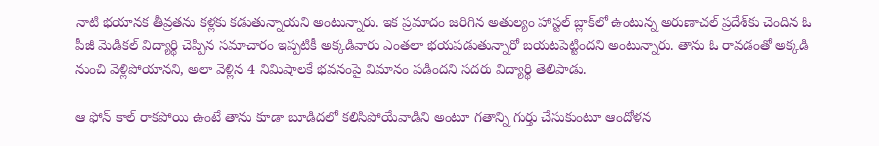నాటి భయానక తీవ్రతను కళ్లకు కడుతున్నాయని అంటున్నారు. ఇక ప్రమాదం జరిగిన అతుల్యం హాస్టల్ బ్లాక్‌లో ఉంటున్న అరుణాచల్ ప్రదేశ్‌కు చెందిన ఓ పీజీ మెడికల్ విద్యార్థి చెప్పిన సమాచారం ఇప్పటికీ అక్కడివారు ఎంతలా భయపడుతున్నారో బయటపెట్టిందని అంటున్నారు. తాను ఓ రావడంతో అక్కడి నుంచి వెళ్లిపోయానని, అలా వెళ్లిన 4 నిమిషాలకే భవనంపై విమానం పడిందని సదరు విద్యార్థి తెలిపాడు.

ఆ ఫోన్ కాల్ రాకపోయి ఉంటే తాను కూడా బూడిదలో కలిసిపోయేవాడిని అంటూ గతాన్ని గుర్తు చేసుకుంటూ ఆందోళన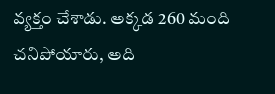వ్యక్తం చేశాడు. అక్కడ 260 మంది చనిపోయారు, అది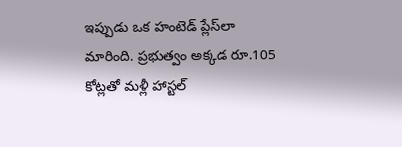ఇప్పుడు ఒక హంటెడ్ ప్లేస్‌లా మారింది. ప్రభుత్వం అక్కడ రూ.105 కోట్లతో మళ్లీ హాస్టల్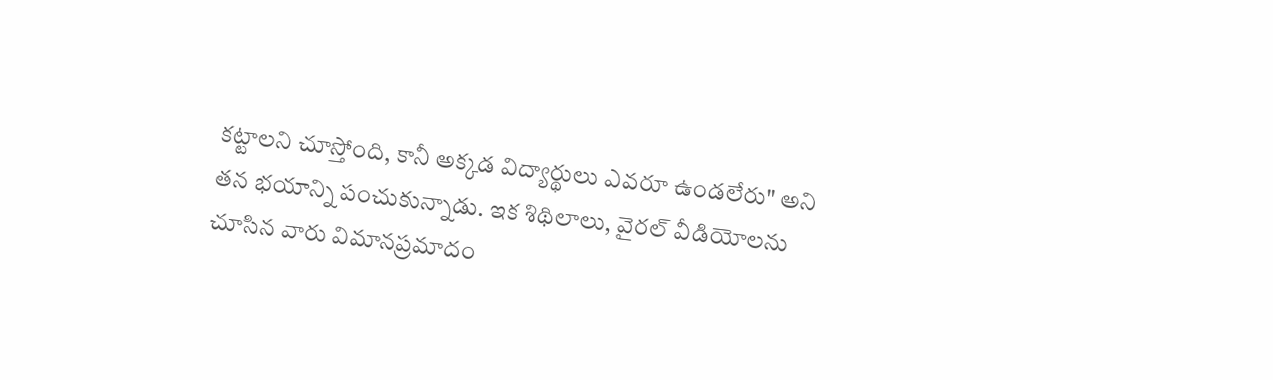కట్టాలని చూస్తోంది, కానీ అక్కడ విద్యార్థులు ఎవరూ ఉండలేరు" అని తన భయాన్ని పంచుకున్నాడు. ఇక శిథిలాలు, వైరల్ వీడియోలను చూసిన వారు విమానప్రమాదం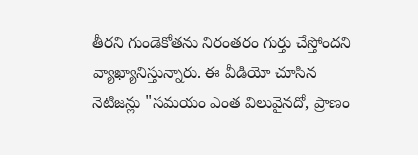తీరని గుండెకోతను నిరంతరం గుర్తు చేస్తోందని వ్యాఖ్యానిస్తున్నారు. ఈ వీడియో చూసిన నెటిజన్లు "సమయం ఎంత విలువైనదో, ప్రాణం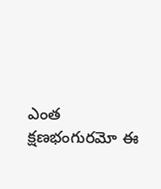ఎంత క్షణభంగురమో ఈ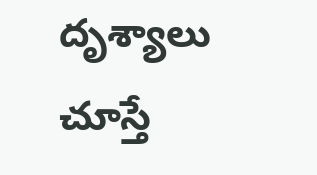దృశ్యాలు చూస్తే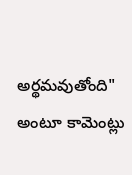అర్థమవుతోంది" అంటూ కామెంట్లు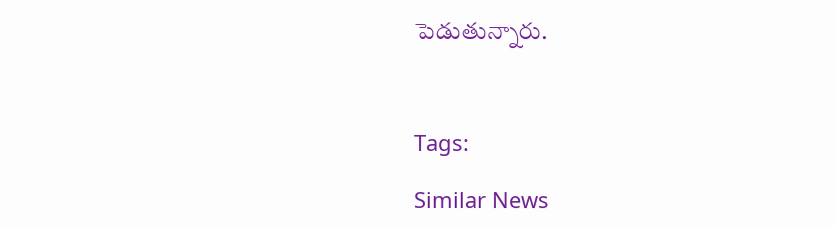పెడుతున్నారు.



Tags:

Similar News